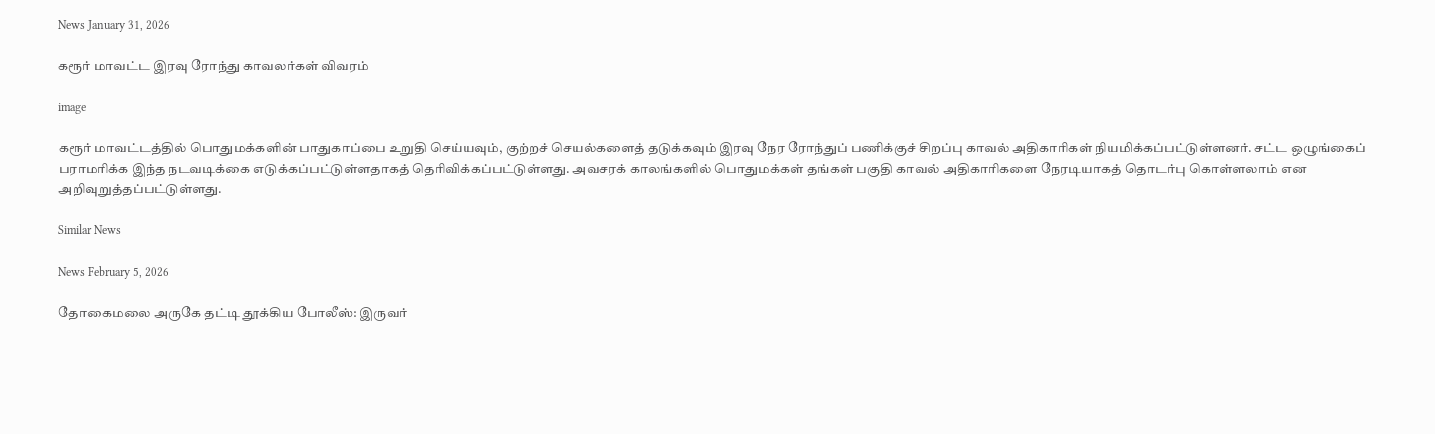News January 31, 2026

கரூர் மாவட்ட இரவு ரோந்து காவலர்கள் விவரம்

image

கரூர் மாவட்டத்தில் பொதுமக்களின் பாதுகாப்பை உறுதி செய்யவும், குற்றச் செயல்களைத் தடுக்கவும் இரவு நேர ரோந்துப் பணிக்குச் சிறப்பு காவல் அதிகாரிகள் நியமிக்கப்பட்டுள்ளனர். சட்ட ஒழுங்கைப் பராமரிக்க இந்த நடவடிக்கை எடுக்கப்பட்டுள்ளதாகத் தெரிவிக்கப்பட்டுள்ளது. அவசரக் காலங்களில் பொதுமக்கள் தங்கள் பகுதி காவல் அதிகாரிகளை நேரடியாகத் தொடர்பு கொள்ளலாம் என அறிவுறுத்தப்பட்டுள்ளது.

Similar News

News February 5, 2026

தோகைமலை அருகே தட்டி தூக்கிய போலீஸ்: இருவர்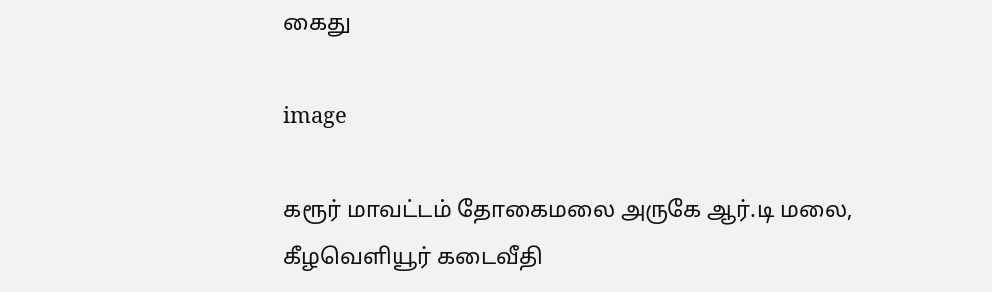கைது

image

கரூர் மாவட்டம் தோகைமலை அருகே ஆர்.டி மலை, கீழவெளியூர் கடைவீதி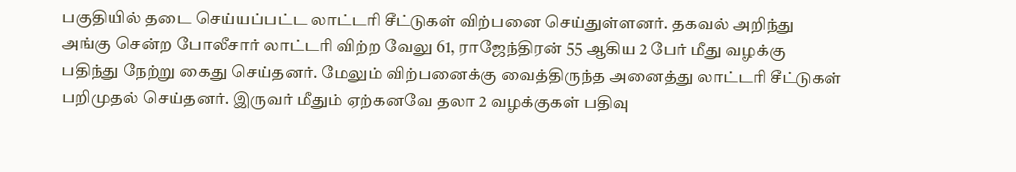பகுதியில் தடை செய்யப்பட்ட லாட்டரி சீட்டுகள் விற்பனை செய்துள்ளனர். தகவல் அறிந்து அங்கு சென்ற போலீசார் லாட்டரி விற்ற வேலு 61, ராஜேந்திரன் 55 ஆகிய 2 பேர் மீது வழக்கு பதிந்து நேற்று கைது செய்தனர். மேலும் விற்பனைக்கு வைத்திருந்த அனைத்து லாட்டரி சீட்டுகள் பறிமுதல் செய்தனர். இருவர் மீதும் ஏற்கனவே தலா 2 வழக்குகள் பதிவு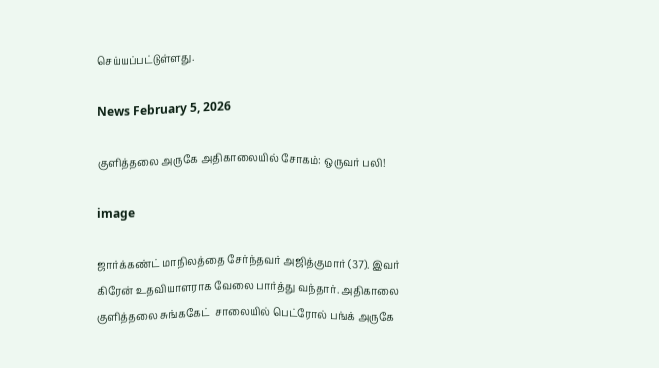செய்யப்பட்டுள்ளது.

News February 5, 2026

குளித்தலை அருகே அதிகாலையில் சோகம்: ஒருவர் பலி!

image

ஜார்க்கண்ட் மாநிலத்தை சேர்ந்தவர் அஜித்குமார் (37). இவர்  கிரேன் உதவியாளராக வேலை பார்த்து வந்தார். அதிகாலை குளித்தலை சுங்ககேட்  சாலையில் பெட்ரோல் பங்க் அருகே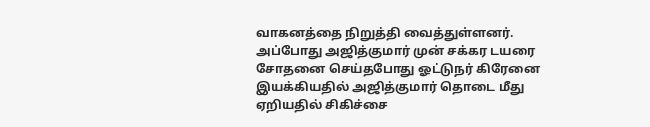வாகனத்தை நிறுத்தி வைத்துள்ளனர். அப்போது அஜித்குமார் முன் சக்கர டயரை சோதனை செய்தபோது ஓட்டுநர் கிரேனை இயக்கியதில் அஜித்குமார் தொடை மீது ஏறியதில் சிகிச்சை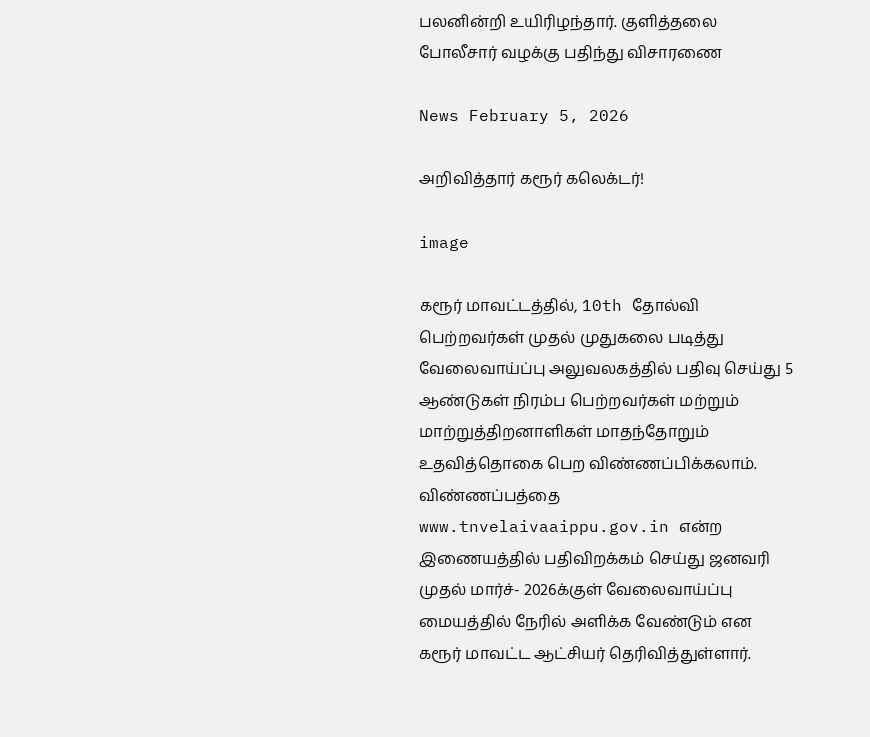பலனின்றி உயிரிழந்தார். குளித்தலை போலீசார் வழக்கு பதிந்து விசாரணை

News February 5, 2026

அறிவித்தார் கரூர் கலெக்டர்!

image

கரூர் மாவட்டத்தில், 10th தோல்வி பெற்றவர்கள் முதல் முதுகலை படித்து வேலைவாய்ப்பு அலுவலகத்தில் பதிவு செய்து 5 ஆண்டுகள் நிரம்ப பெற்றவர்கள் மற்றும் மாற்றுத்திறனாளிகள் மாதந்தோறும் உதவித்தொகை பெற விண்ணப்பிக்கலாம். விண்ணப்பத்தை www.tnvelaivaaippu.gov.in என்ற இணையத்தில் பதிவிறக்கம் செய்து ஜனவரி முதல் மார்ச்- 2026க்குள் வேலைவாய்ப்பு மையத்தில் நேரில் அளிக்க வேண்டும் என கரூர் மாவட்ட ஆட்சியர் தெரிவித்துள்ளார்.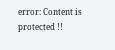error: Content is protected !!